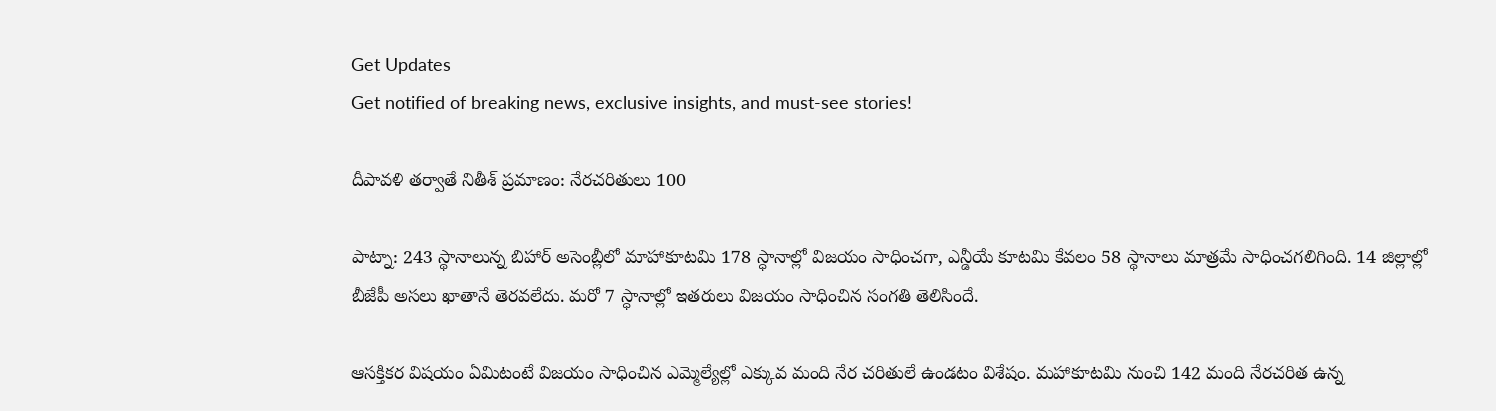Get Updates
Get notified of breaking news, exclusive insights, and must-see stories!

దీపావళి తర్వాతే నితీశ్ ప్రమాణం: నేరచరితులు 100

పాట్నా: 243 స్థానాలున్న బిహార్ అసెంబ్లీలో మాహాకూటమి 178 స్ధానాల్లో విజయం సాధించగా, ఎన్డీయే కూటమి కేవలం 58 స్థానాలు మాత్రమే సాధించగలిగింది. 14 జిల్లాల్లో బీజేపీ అసలు ఖాతానే తెరవలేదు. మరో 7 స్ధానాల్లో ఇతరులు విజయం సాధించిన సంగతి తెలిసిందే.

ఆసక్తికర విషయం ఏమిటంటే విజయం సాధించిన ఎమ్మెల్యేల్లో ఎక్కువ మంది నేర చరితులే ఉండటం విశేషం. మహాకూటమి నుంచి 142 మంది నేరచరిత ఉన్న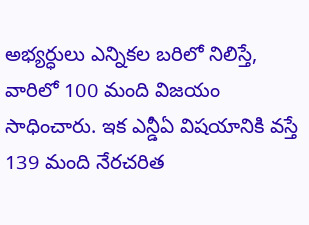అభ్యర్ధులు ఎన్నికల బరిలో నిలిస్తే, వారిలో 100 మంది విజయం సాధించారు. ఇక ఎన్డీఏ విషయానికి వస్తే 139 మంది నేరచరిత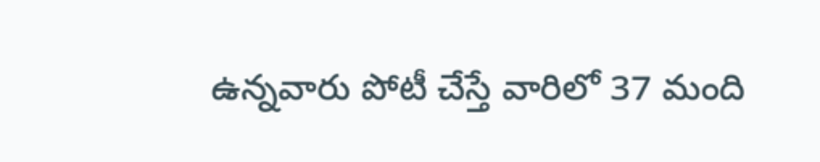ఉన్నవారు పోటీ చేస్తే వారిలో 37 మంది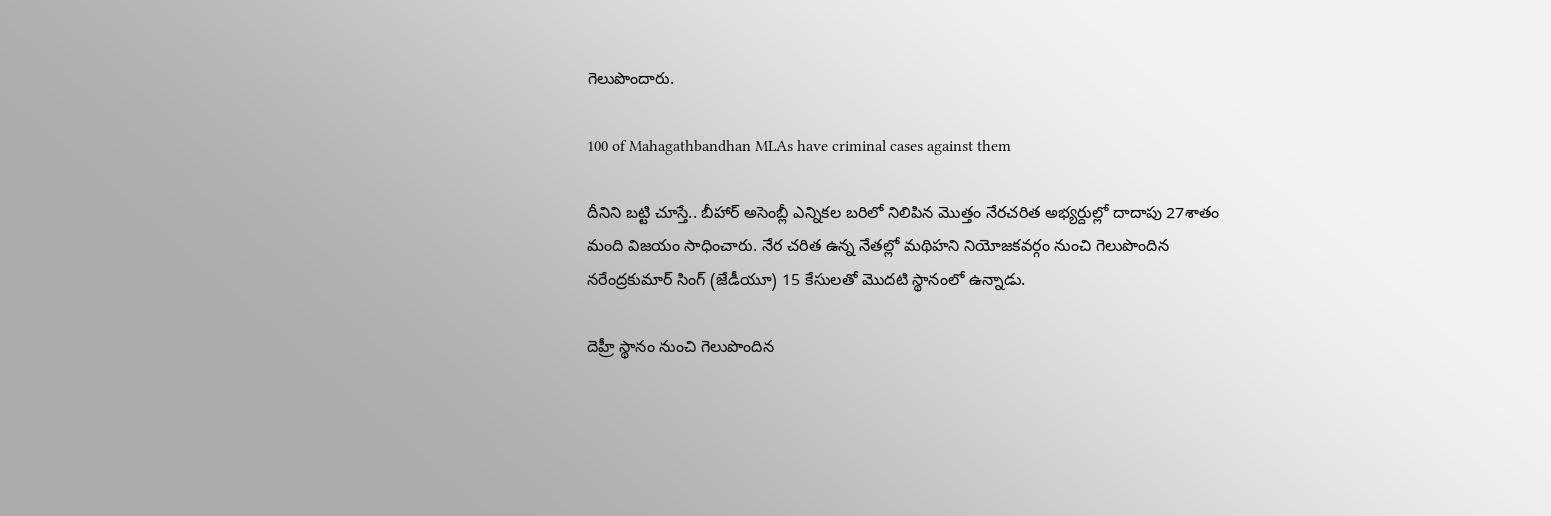గెలుపొందారు.

100 of Mahagathbandhan MLAs have criminal cases against them

దీనిని బట్టి చూస్తే.. బీహార్ అసెంబ్లీ ఎన్నికల బరిలో నిలిపిన మొత్తం నేరచరిత అభ్యర్దుల్లో దాదాపు 27శాతం మంది విజయం సాధించారు. నేర చరిత ఉన్న నేతల్లో మథిహని నియోజకవర్గం నుంచి గెలుపొందిన నరేంద్రకుమార్‌ సింగ్ ‌(జేడీయూ) 15 కేసులతో మొదటి స్థానంలో ఉన్నాడు.

దెహ్రీ స్థానం నుంచి గెలుపొందిన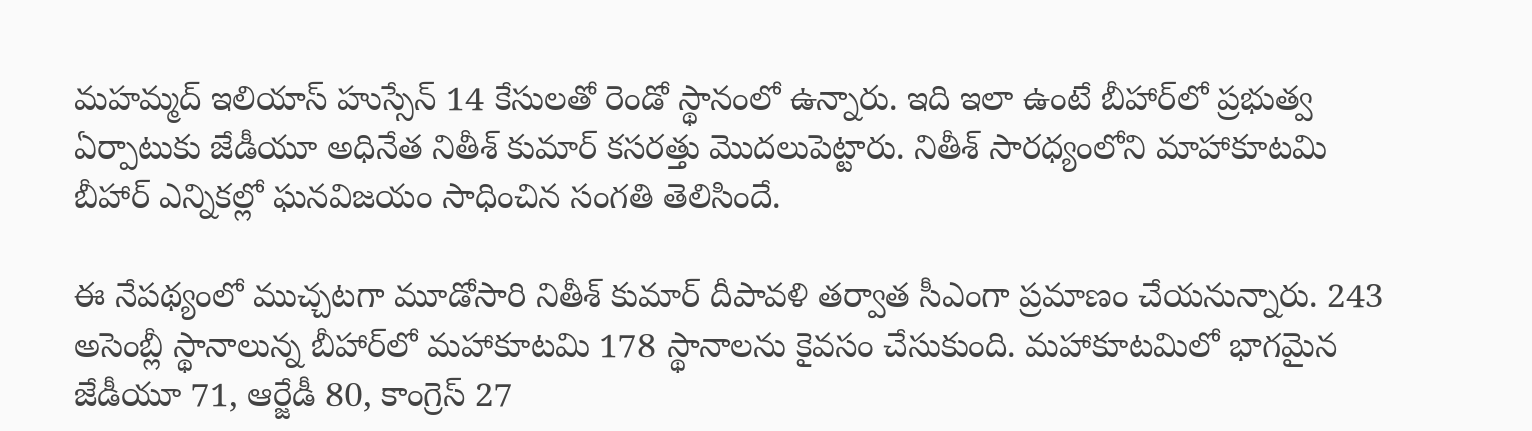మహమ్మద్‌ ఇలియాస్‌ హుస్సేన్‌ 14 కేసులతో రెండో స్థానంలో ఉన్నారు. ఇది ఇలా ఉంటే బీహార్‌లో ప్రభుత్వ ఏర్పాటుకు జేడీయూ అధినేత నితీశ్ కుమార్ కసరత్తు మొదలుపెట్టారు. నితీశ్ సారధ్యంలోని మాహాకూటమి బీహార్ ఎన్నికల్లో ఘనవిజయం సాధించిన సంగతి తెలిసిందే.

ఈ నేపథ్యంలో ముచ్చటగా మూడోసారి నితీశ్ కుమార్ దీపావళి తర్వాత సీఎంగా ప్రమాణం చేయనున్నారు. 243 అసెంబ్లీ స్థానాలున్న బీహార్‌లో మహాకూటమి 178 స్థానాలను కైవసం చేసుకుంది. మహాకూటమిలో భాగమైన జేడీయూ 71, ఆర్జేడీ 80, కాంగ్రెస్ 27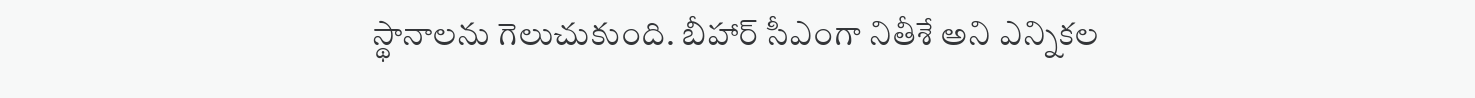స్థానాలను గెలుచుకుంది. బీహార్ సీఎంగా నితీశే అని ఎన్నికల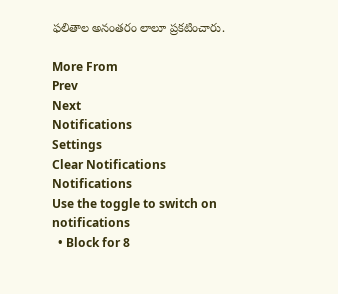ఫలితాల అనంతరం లాలూ ప్రకటించారు.

More From
Prev
Next
Notifications
Settings
Clear Notifications
Notifications
Use the toggle to switch on notifications
  • Block for 8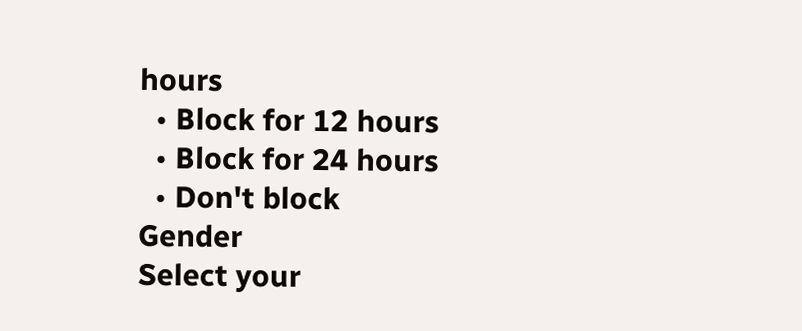hours
  • Block for 12 hours
  • Block for 24 hours
  • Don't block
Gender
Select your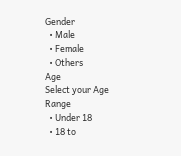Gender
  • Male
  • Female
  • Others
Age
Select your Age Range
  • Under 18
  • 18 to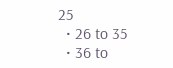25
  • 26 to 35
  • 36 to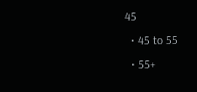45
  • 45 to 55
  • 55+